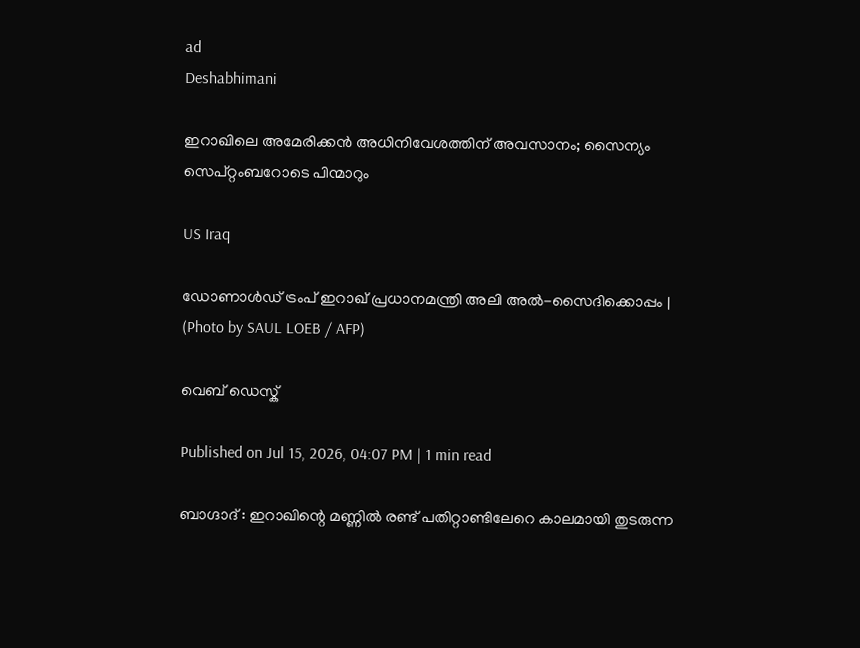ad
Deshabhimani

ഇറാഖിലെ അമേരിക്കൻ അധിനിവേശത്തിന് അവസാനം; സൈന്യം സെപ്റ്റംബറോടെ പിന്മാറും

US Iraq

ഡോണാൾഡ് ട്രംപ് ഇറാഖ് പ്രധാനമന്ത്രി അലി അൽ-സൈദിക്കൊപ്പം | (Photo by SAUL LOEB / AFP)

വെബ് ഡെസ്ക്

Published on Jul 15, 2026, 04:07 PM | 1 min read

ബാഗ്ദാദ് : ഇറാഖിന്റെ മണ്ണിൽ രണ്ട് പതിറ്റാണ്ടിലേറെ കാലമായി തുടരുന്ന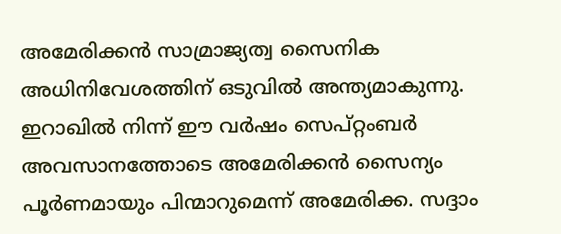അമേരിക്കൻ സാമ്രാജ്യത്വ സൈനിക അധിനിവേശത്തിന് ഒടുവിൽ അന്ത്യമാകുന്നു. ഇറാഖിൽ നിന്ന് ഈ വർഷം സെപ്റ്റംബർ അവസാനത്തോടെ അമേരിക്കൻ സൈന്യം പൂർണമായും പിന്മാറുമെന്ന് അമേരിക്ക. സദ്ദാം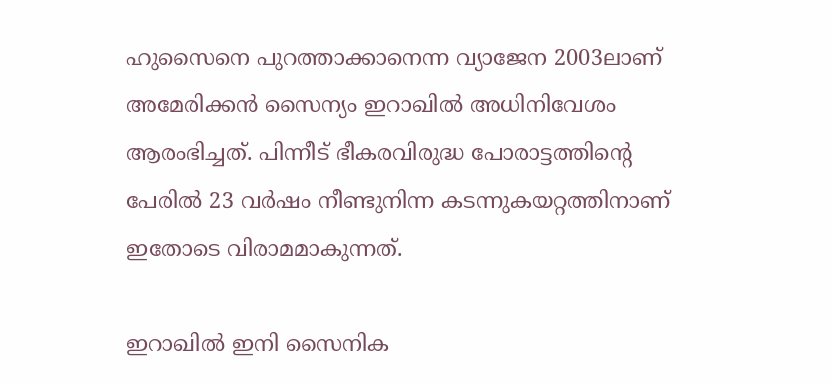ഹുസൈനെ പുറത്താക്കാനെന്ന വ്യാജേന 2003ലാണ് അമേരിക്കൻ സൈന്യം ഇറാഖിൽ അധിനിവേശം ആരംഭിച്ചത്. പിന്നീട് ഭീകരവിരുദ്ധ പോരാട്ടത്തിന്റെ പേരിൽ 23 വർഷം നീണ്ടുനിന്ന കടന്നുകയറ്റത്തിനാണ് ഇതോടെ വിരാമമാകുന്നത്.

ഇറാഖിൽ ഇനി സൈനിക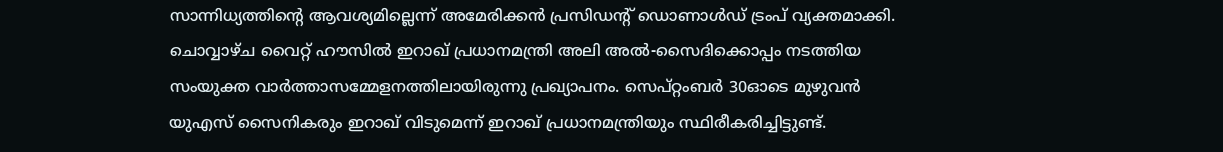സാന്നിധ്യത്തിന്റെ ആവശ്യമില്ലെന്ന് അമേരിക്കൻ പ്രസിഡന്റ് ഡൊണാൾഡ് ട്രംപ് വ്യക്തമാക്കി. ചൊവ്വാഴ്ച വൈറ്റ് ഹൗസിൽ ഇറാഖ് പ്രധാനമന്ത്രി അലി അൽ-സൈദിക്കൊപ്പം നടത്തിയ സംയുക്ത വാർത്താസമ്മേളനത്തിലായിരുന്നു പ്രഖ്യാപനം. സെപ്റ്റംബർ 30ഓടെ മുഴുവൻ യുഎസ് സൈനികരും ഇറാഖ് വിടുമെന്ന് ഇറാഖ് പ്രധാനമന്ത്രിയും സ്ഥിരീകരിച്ചിട്ടുണ്ട്.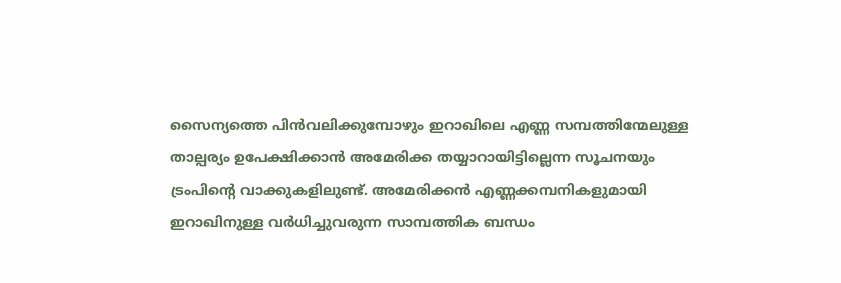സൈന്യത്തെ പിൻവലിക്കുമ്പോഴും ഇറാഖിലെ എണ്ണ സമ്പത്തിന്മേലുള്ള താല്പര്യം ഉപേക്ഷിക്കാൻ അമേരിക്ക തയ്യാറായിട്ടില്ലെന്ന സൂചനയും ട്രംപിന്റെ വാക്കുകളിലുണ്ട്. അമേരിക്കൻ എണ്ണക്കമ്പനികളുമായി ഇറാഖിനുള്ള വർധിച്ചുവരുന്ന സാമ്പത്തിക ബന്ധം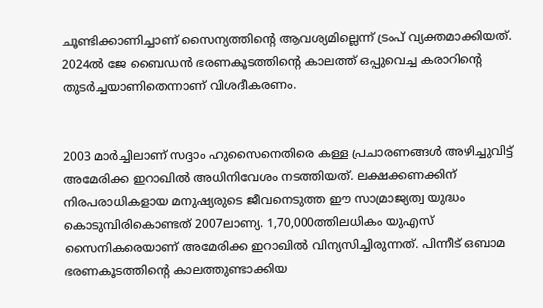ചൂണ്ടിക്കാണിച്ചാണ് സൈന്യത്തിന്റെ ആവശ്യമില്ലെന്ന് ട്രംപ് വ്യക്തമാക്കിയത്. 2024ൽ ജേ ബൈഡൻ ഭരണകൂടത്തിന്റെ കാലത്ത് ഒപ്പുവെച്ച കരാറിന്റെ തുടർച്ചയാണിതെന്നാണ് വിശദീകരണം.


2003 മാർച്ചിലാണ് സദ്ദാം ഹുസൈനെതിരെ കള്ള പ്രചാരണങ്ങൾ അഴിച്ചുവിട്ട് അമേരിക്ക ഇറാഖിൽ അധിനിവേശം നടത്തിയത്. ലക്ഷക്കണക്കിന് നിരപരാധികളായ മനുഷ്യരുടെ ജീവനെടുത്ത ഈ സാമ്രാജ്യത്വ യുദ്ധം കൊടുമ്പിരികൊണ്ടത് 2007ലാണ്യ. 1,70,000ത്തിലധികം യുഎസ് സൈനികരെയാണ് അമേരിക്ക ഇറാഖിൽ വിന്യസിച്ചിരുന്നത്. പിന്നീട് ഒബാമ ഭരണകൂടത്തിന്റെ കാലത്തുണ്ടാക്കിയ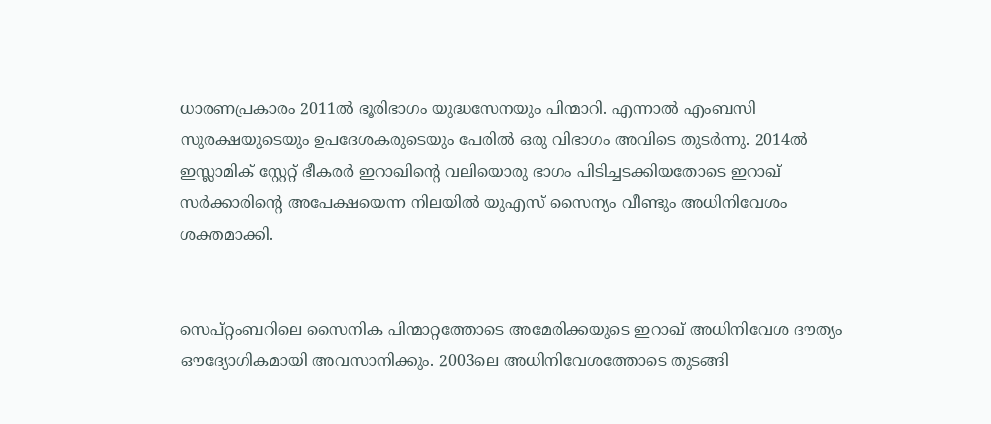ധാരണപ്രകാരം 2011ൽ ഭൂരിഭാഗം യുദ്ധസേനയും പിന്മാറി. എന്നാൽ എംബസി സുരക്ഷയുടെയും ഉപദേശകരുടെയും പേരിൽ ഒരു വിഭാഗം അവിടെ തുടർന്നു. 2014ൽ ഇസ്ലാമിക് സ്റ്റേറ്റ് ഭീകരർ ഇറാഖിന്റെ വലിയൊരു ഭാഗം പിടിച്ചടക്കിയതോടെ ഇറാഖ് സർക്കാരിന്റെ അപേക്ഷയെന്ന നിലയിൽ യുഎസ് സൈന്യം വീണ്ടും അധിനിവേശം ശക്തമാക്കി.


സെപ്റ്റംബറിലെ സൈനിക പിന്മാറ്റത്തോടെ അമേരിക്കയുടെ ഇറാഖ് അധിനിവേശ ദൗത്യം ഔദ്യോഗികമായി അവസാനിക്കും. 2003ലെ അധിനിവേശത്തോടെ തുടങ്ങി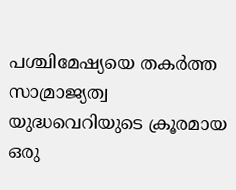പശ്ചിമേഷ്യയെ തകർത്ത സാമ്രാജ്യത്വ യുദ്ധവെറിയുടെ ക്രൂരമായ ഒരു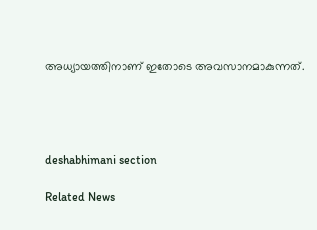അധ്യായത്തിനാണ് ഇതോടെ അവസാനമാകുന്നത്.




deshabhimani section

Related News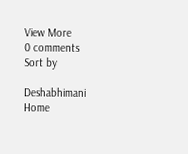View More
0 comments
Sort by

Deshabhimani
Home